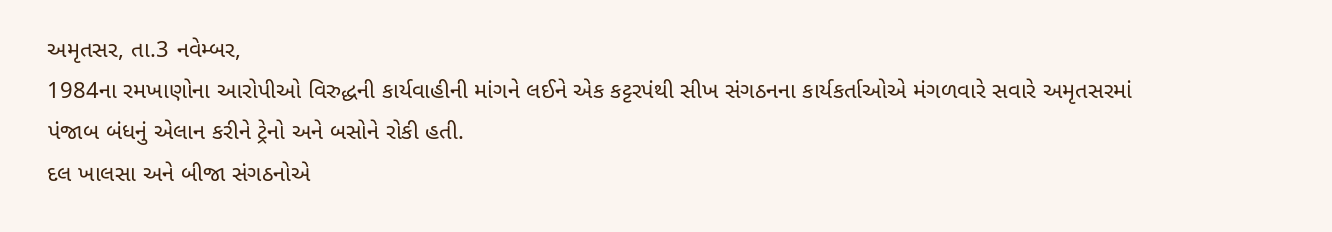અમૃતસર, તા.3 નવેમ્બર,
1984ના રમખાણોના આરોપીઓ વિરુદ્ધની કાર્યવાહીની માંગને લઈને એક કટ્ટરપંથી સીખ સંગઠનના કાર્યકર્તાઓએ મંગળવારે સવારે અમૃતસરમાં પંજાબ બંધનું એલાન કરીને ટ્રેનો અને બસોને રોકી હતી.
દલ ખાલસા અને બીજા સંગઠનોએ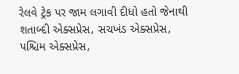રેલવે ટ્રેક પર જામ લગાવી દીધો હતો જેનાથી શતાબ્દી એક્સપ્રેસ, સચખંડ એક્સપ્રેસ, પશ્ચિમ એક્સપ્રેસ,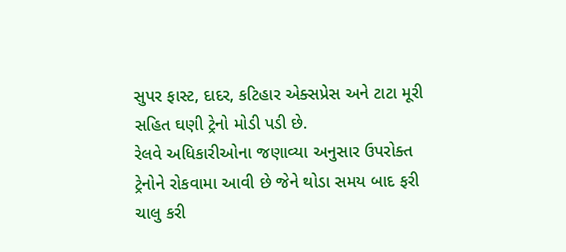સુપર ફાસ્ટ, દાદર, કટિહાર એક્સપ્રેસ અને ટાટા મૂરી સહિત ઘણી ટ્રેનો મોડી પડી છે.
રેલવે અધિકારીઓના જણાવ્યા અનુસાર ઉપરોક્ત ટ્રેનોને રોકવામા આવી છે જેને થોડા સમય બાદ ફરી ચાલુ કરી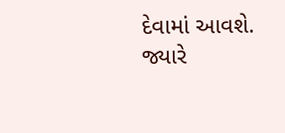દેવામાં આવશે. જ્યારે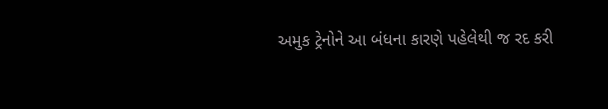અમુક ટ્રેનોને આ બંધના કારણે પહેલેથી જ રદ કરી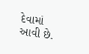દેવામાં આવી છે.